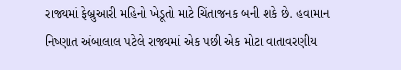રાજ્યમાં ફેબ્રુઆરી મહિનો ખેડૂતો માટે ચિંતાજનક બની શકે છે. હવામાન નિષ્ણાત અંબાલાલ પટેલે રાજ્યમાં એક પછી એક મોટા વાતાવરણીય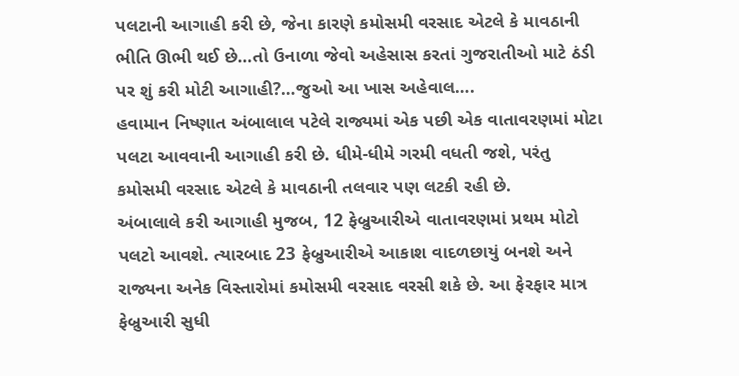પલટાની આગાહી કરી છે, જેના કારણે કમોસમી વરસાદ એટલે કે માવઠાની ભીતિ ઊભી થઈ છે…તો ઉનાળા જેવો અહેસાસ કરતાં ગુજરાતીઓ માટે ઠંડી પર શું કરી મોટી આગાહી?…જુઓ આ ખાસ અહેવાલ….
હવામાન નિષ્ણાત અંબાલાલ પટેલે રાજ્યમાં એક પછી એક વાતાવરણમાં મોટા પલટા આવવાની આગાહી કરી છે. ધીમે-ધીમે ગરમી વધતી જશે, પરંતુ કમોસમી વરસાદ એટલે કે માવઠાની તલવાર પણ લટકી રહી છે.
અંબાલાલે કરી આગાહી મુજબ, 12 ફેબ્રુઆરીએ વાતાવરણમાં પ્રથમ મોટો પલટો આવશે. ત્યારબાદ 23 ફેબ્રુઆરીએ આકાશ વાદળછાયું બનશે અને રાજ્યના અનેક વિસ્તારોમાં કમોસમી વરસાદ વરસી શકે છે. આ ફેરફાર માત્ર ફેબ્રુઆરી સુધી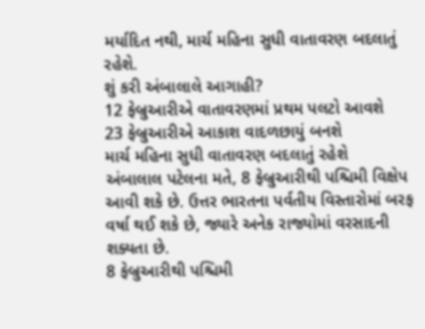મર્યાદિત નથી, માર્ચ મહિના સુધી વાતાવરણ બદલાતું રહેશે.
શું કરી અંબાલાલે આગાહી?
12 ફેબ્રુઆરીએ વાતાવરણમાં પ્રથમ પલટો આવશે
23 ફેબ્રુઆરીએ આકાશ વાદળછાયું બનશે
માર્ચ મહિના સુધી વાતાવરણ બદલાતું રહેશે
અંબાલાલ પટેલના મતે, 8 ફેબ્રુઆરીથી પશ્ચિમી વિક્ષેપ આવી શકે છે. ઉત્તર ભારતના પર્વતીય વિસ્તારોમાં બરફ વર્ષા થઈ શકે છે, જ્યારે અનેક રાજ્યોમાં વરસાદની શક્યતા છે.
8 ફેબ્રુઆરીથી પશ્ચિમી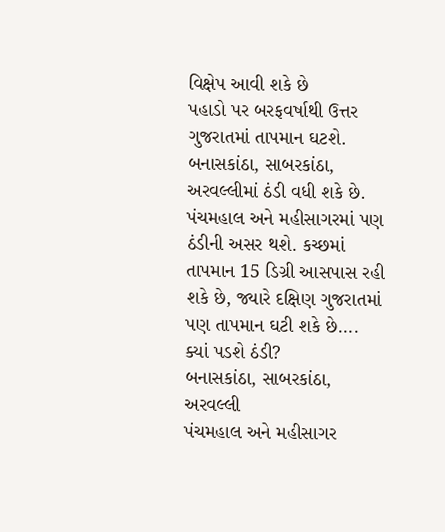વિક્ષેપ આવી શકે છે
પહાડો પર બરફવર્ષાથી ઉત્તર ગુજરાતમાં તાપમાન ઘટશે. બનાસકાંઠા, સાબરકાંઠા, અરવલ્લીમાં ઠંડી વધી શકે છે. પંચમહાલ અને મહીસાગરમાં પણ ઠંડીની અસર થશે. કચ્છમાં તાપમાન 15 ડિગ્રી આસપાસ રહી શકે છે, જ્યારે દક્ષિણ ગુજરાતમાં પણ તાપમાન ઘટી શકે છે….
ક્યાં પડશે ઠંડી?
બનાસકાંઠા, સાબરકાંઠા, અરવલ્લી
પંચમહાલ અને મહીસાગર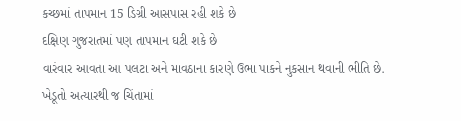કચ્છમાં તાપમાન 15 ડિગ્રી આસપાસ રહી શકે છે
દક્ષિણ ગુજરાતમાં પણ તાપમાન ઘટી શકે છે
વારંવાર આવતા આ પલટા અને માવઠાના કારણે ઉભા પાકને નુકસાન થવાની ભીતિ છે. ખેડૂતો અત્યારથી જ ચિંતામાં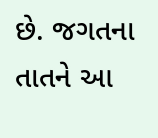છે. જગતના તાતને આ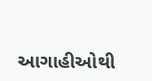આગાહીઓથી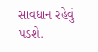સાવધાન રહેવું પડશે.